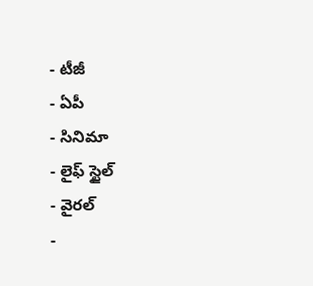- టీజీ
- ఏపీ
- సినిమా
- లైఫ్ స్టైల్
- వైరల్
-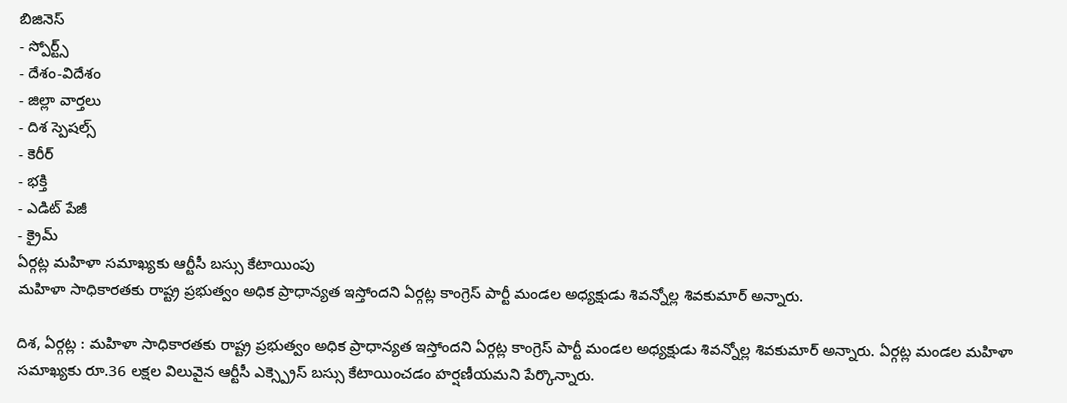బిజినెస్
- స్పోర్ట్స్
- దేశం-విదేశం
- జిల్లా వార్తలు
- దిశ స్పెషల్స్
- కెరీర్
- భక్తి
- ఎడిట్ పేజీ
- క్రైమ్
ఏర్గట్ల మహిళా సమాఖ్యకు ఆర్టీసీ బస్సు కేటాయింపు
మహిళా సాధికారతకు రాష్ట్ర ప్రభుత్వం అధిక ప్రాధాన్యత ఇస్తోందని ఏర్గట్ల కాంగ్రెస్ పార్టీ మండల అధ్యక్షుడు శివన్నోల్ల శివకుమార్ అన్నారు.

దిశ, ఏర్గట్ల : మహిళా సాధికారతకు రాష్ట్ర ప్రభుత్వం అధిక ప్రాధాన్యత ఇస్తోందని ఏర్గట్ల కాంగ్రెస్ పార్టీ మండల అధ్యక్షుడు శివన్నోల్ల శివకుమార్ అన్నారు. ఏర్గట్ల మండల మహిళా సమాఖ్యకు రూ.36 లక్షల విలువైన ఆర్టీసీ ఎక్స్ప్రెస్ బస్సు కేటాయించడం హర్షణీయమని పేర్కొన్నారు.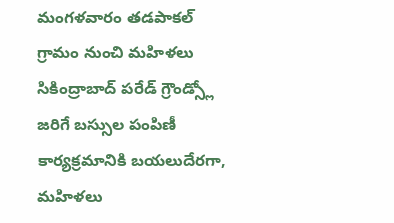మంగళవారం తడపాకల్ గ్రామం నుంచి మహిళలు సికింద్రాబాద్ పరేడ్ గ్రౌండ్స్లో జరిగే బస్సుల పంపిణీ కార్యక్రమానికి బయలుదేరగా, మహిళలు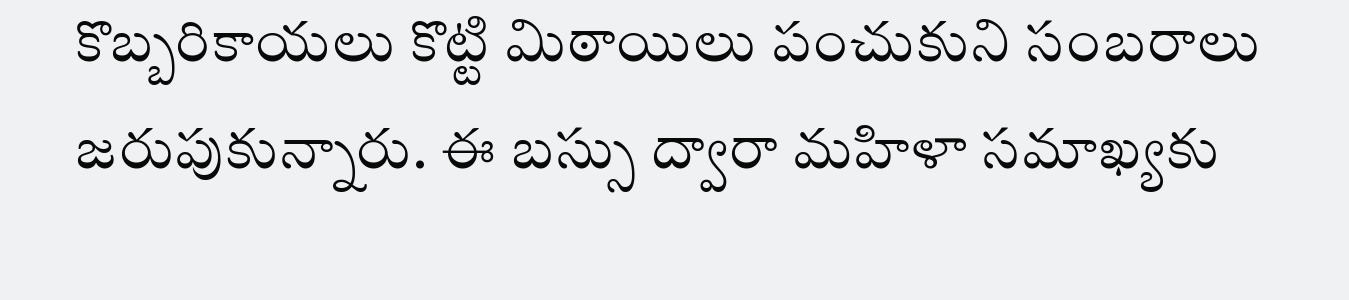కొబ్బరికాయలు కొట్టి మిఠాయిలు పంచుకుని సంబరాలు జరుపుకున్నారు. ఈ బస్సు ద్వారా మహిళా సమాఖ్యకు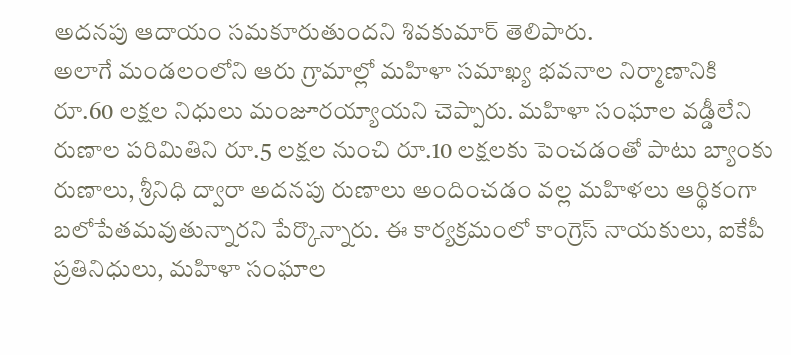అదనపు ఆదాయం సమకూరుతుందని శివకుమార్ తెలిపారు.
అలాగే మండలంలోని ఆరు గ్రామాల్లో మహిళా సమాఖ్య భవనాల నిర్మాణానికి రూ.60 లక్షల నిధులు మంజూరయ్యాయని చెప్పారు. మహిళా సంఘాల వడ్డీలేని రుణాల పరిమితిని రూ.5 లక్షల నుంచి రూ.10 లక్షలకు పెంచడంతో పాటు బ్యాంకు రుణాలు, శ్రీనిధి ద్వారా అదనపు రుణాలు అందించడం వల్ల మహిళలు ఆర్థికంగా బలోపేతమవుతున్నారని పేర్కొన్నారు. ఈ కార్యక్రమంలో కాంగ్రెస్ నాయకులు, ఐకేపీ ప్రతినిధులు, మహిళా సంఘాల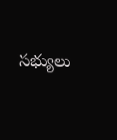సభ్యులు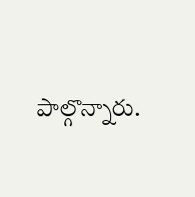పాల్గొన్నారు.